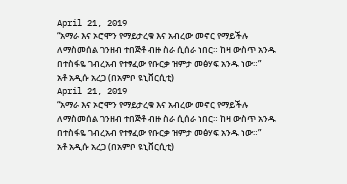April 21, 2019
“አማራ እና ኦሮሞን የማይታረቁ እና አብረው መኖር የማይችሉ ለማስመሰል ገንዘብ ተበጅቶ ብዙ ስራ ሲሰራ ነበር። ከዛ ውስጥ አንዱ በተስፋዬ ገብረአብ የተፃፈው የቡርቃ ዝምታ መፅሃፍ አንዱ ነው።”
አቶ አዲሱ አረጋ (በአምቦ ዩኒቨርሲቲ)
April 21, 2019
“አማራ እና ኦሮሞን የማይታረቁ እና አብረው መኖር የማይችሉ ለማስመሰል ገንዘብ ተበጅቶ ብዙ ስራ ሲሰራ ነበር። ከዛ ውስጥ አንዱ በተስፋዬ ገብረአብ የተፃፈው የቡርቃ ዝምታ መፅሃፍ አንዱ ነው።”
አቶ አዲሱ አረጋ (በአምቦ ዩኒቨርሲቲ)